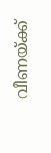വീണയ്ക്ക്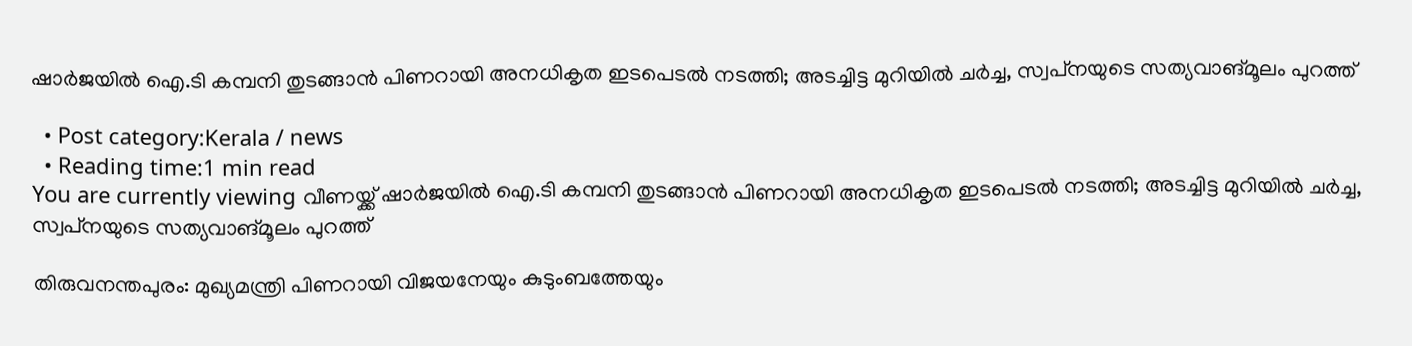ഷാര്‍ജയില്‍ ഐ.ടി കമ്പനി തുടങ്ങാന്‍ പിണറായി അനധികൃത ഇടപെടല്‍ നടത്തി; അടച്ചിട്ട മുറിയില്‍ ചര്‍ച്ച, സ്വപ്‌നയുടെ സത്യവാങ്മൂലം പുറത്ത്

  • Post category:Kerala / news
  • Reading time:1 min read
You are currently viewing വീണയ്ക്ക് ഷാര്‍ജയില്‍ ഐ.ടി കമ്പനി തുടങ്ങാന്‍ പിണറായി അനധികൃത ഇടപെടല്‍ നടത്തി; അടച്ചിട്ട മുറിയില്‍ ചര്‍ച്ച, സ്വപ്‌നയുടെ സത്യവാങ്മൂലം പുറത്ത്

തിരുവനന്തപുരം: മുഖ്യമന്ത്രി പിണറായി വിജയനേയും കുടുംബത്തേയും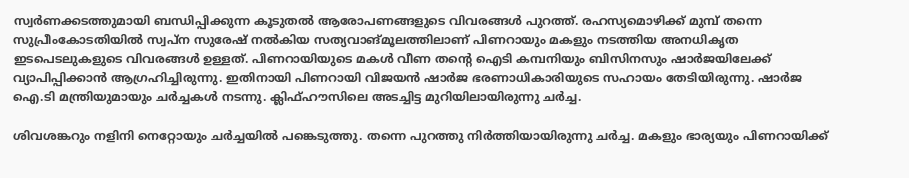സ്വര്‍ണക്കടത്തുമായി ബന്ധിപ്പിക്കുന്ന കൂടുതല്‍ ആരോപണങ്ങളുടെ വിവരങ്ങള്‍ പുറത്ത്. രഹസ്യമൊഴിക്ക് മുമ്പ് തന്നെ സുപ്രീംകോടതിയില്‍ സ്വപ്‌ന സുരേഷ് നല്‍കിയ സത്യവാങ്മൂലത്തിലാണ് പിണറായും മകളും നടത്തിയ അനധികൃത ഇടപെടലുകളുടെ വിവരങ്ങള്‍ ഉള്ളത്. പിണറായിയുടെ മകള്‍ വീണ തൻ്റെ ഐടി കമ്പനിയും ബിസിനസും ഷാര്‍ജയിലേക്ക് വ്യാപിപ്പിക്കാന്‍ ആഗ്രഹിച്ചിരുന്നു. ഇതിനായി പിണറായി വിജയന്‍ ഷാര്‍ജ ഭരണാധികാരിയുടെ സഹായം തേടിയിരുന്നു. ഷാര്‍ജ ഐ.ടി മന്ത്രിയുമായും ചര്‍ച്ചകള്‍ നടന്നു. ക്ലിഫ്ഹൗസിലെ അടച്ചിട്ട മുറിയിലായിരുന്നു ചര്‍ച്ച.

ശിവശങ്കറും നളിനി നെറ്റോയും ചര്‍ച്ചയില്‍ പങ്കെടുത്തു. തന്നെ പുറത്തു നിര്‍ത്തിയായിരുന്നു ചര്‍ച്ച. മകളും ഭാര്യയും പിണറായിക്ക്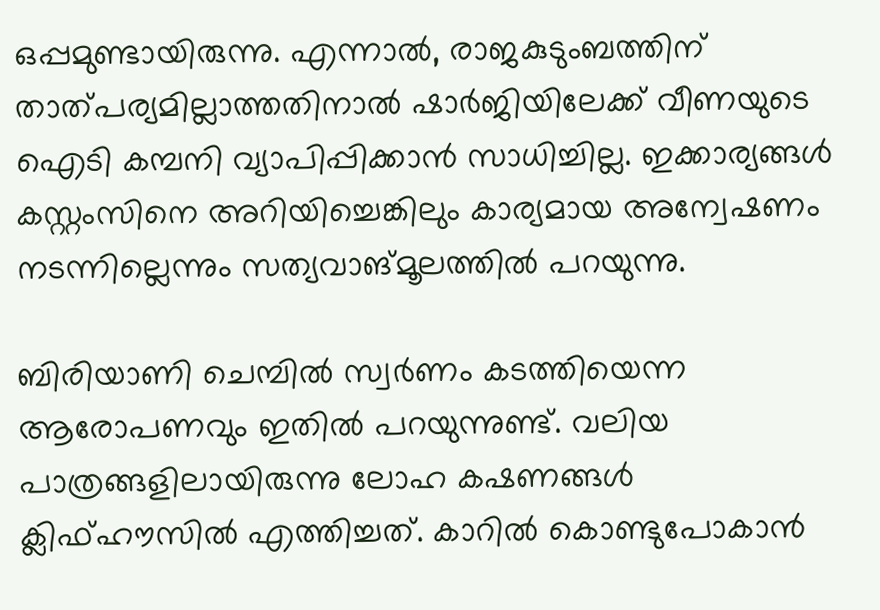ഒപ്പമുണ്ടായിരുന്നു. എന്നാല്‍, രാജകുടുംബത്തിന് താത്പര്യമില്ലാത്തതിനാല്‍ ഷാര്‍ജിയിലേക്ക് വീണയുടെ ഐടി കമ്പനി വ്യാപിപ്പിക്കാന്‍ സാധിച്ചില്ല. ഇക്കാര്യങ്ങള്‍ കസ്റ്റംസിനെ അറിയിച്ചെങ്കിലും കാര്യമായ അന്വേഷണം നടന്നില്ലെന്നും സത്യവാങ്മൂലത്തില്‍ പറയുന്നു.

ബിരിയാണി ചെമ്പില്‍ സ്വര്‍ണം കടത്തിയെന്ന ആരോപണവും ഇതില്‍ പറയുന്നുണ്ട്. വലിയ പാത്രങ്ങളിലായിരുന്നു ലോഹ കഷണങ്ങള്‍ ക്ലിഫ്ഹൗസില്‍ എത്തിച്ചത്. കാറില്‍ കൊണ്ടുപോകാന്‍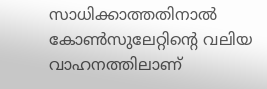സാധിക്കാത്തതിനാല്‍ കോണ്‍സുലേറ്റിൻ്റെ വലിയ വാഹനത്തിലാണ്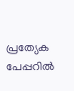പ്രത്യേക പേപ്പറില്‍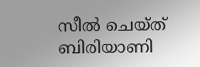സീല്‍ ചെയ്ത് ബിരിയാണി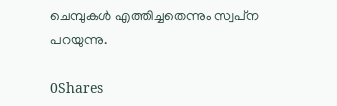ചെമ്പുകള്‍ എത്തിച്ചതെന്നും സ്വപ്‌ന പറയുന്നു.

0Shares